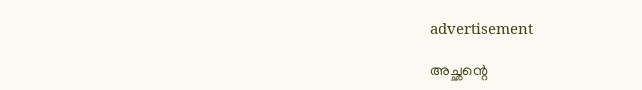advertisement

അച്ഛന്റെ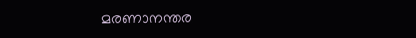മരണാനന്തര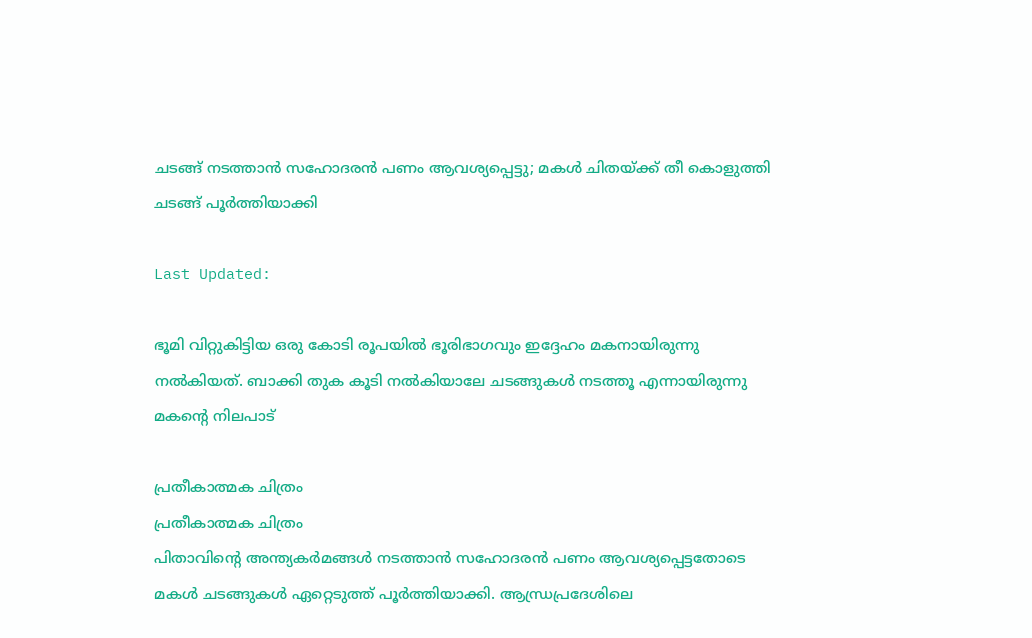ചടങ്ങ് നടത്താൻ സഹോദരൻ പണം ആവശ്യപ്പെട്ടു; മകൾ ചിതയ്ക്ക് തീ കൊളുത്തി ചടങ്ങ് പൂർത്തിയാക്കി

Last Updated:

ഭൂമി വിറ്റുകിട്ടിയ ഒരു കോടി രൂപയിൽ ഭൂരിഭാഗവും ഇദ്ദേഹം മകനായിരുന്നു നൽകിയത്. ബാക്കി തുക കൂടി നൽകിയാലേ ചടങ്ങുകൾ നടത്തൂ എന്നായിരുന്നു മകന്റെ നിലപാട്

പ്രതീകാത്മക ചിത്രം
പ്രതീകാത്മക ചിത്രം
പിതാവിന്റെ അന്ത്യകർമങ്ങൾ നടത്താൻ സഹോദരൻ പണം ആവശ്യപ്പെട്ടതോടെ മകൾ ചടങ്ങുകൾ ഏറ്റെടുത്ത് പൂർത്തിയാക്കി. ആന്ധ്രപ്രദേശിലെ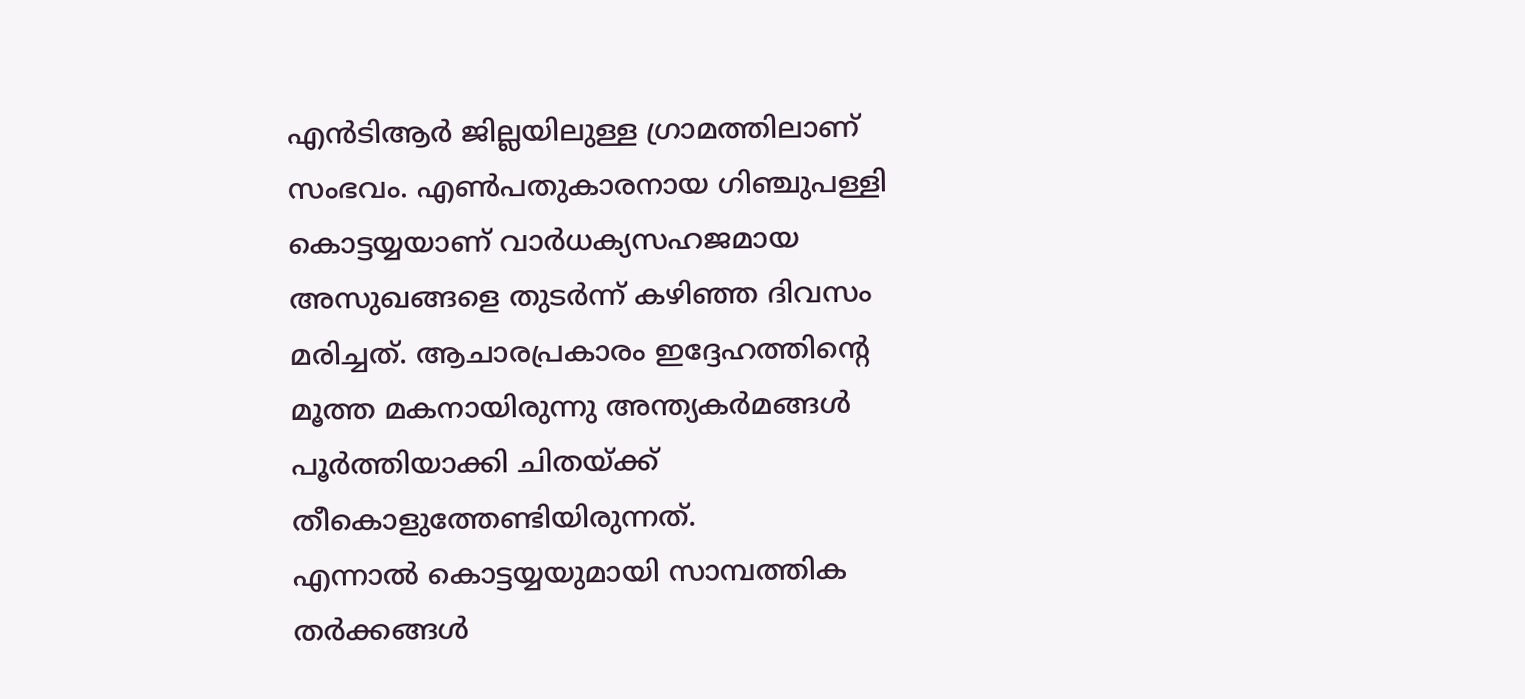എൻ‌ടിആർ ജില്ലയിലുള്ള ഗ്രാമത്തിലാണ് സംഭവം. എൺപതുകാരനായ ഗിഞ്ചുപള്ളി കൊട്ടയ്യയാണ് വാർധക്യസഹജമായ അസുഖങ്ങളെ തുടർന്ന് കഴിഞ്ഞ ദിവസം മരിച്ചത്. ആചാരപ്രകാരം ഇദ്ദേഹത്തിന്റെ മൂത്ത മകനായിരുന്നു അന്ത്യകർമങ്ങൾ പൂർത്തിയാക്കി ചിതയ്ക്ക് തീകൊളുത്തേണ്ട‌ിയിരുന്നത്.
എന്നാൽ കൊട്ടയ്യയുമായി സാമ്പത്തിക തർക്കങ്ങൾ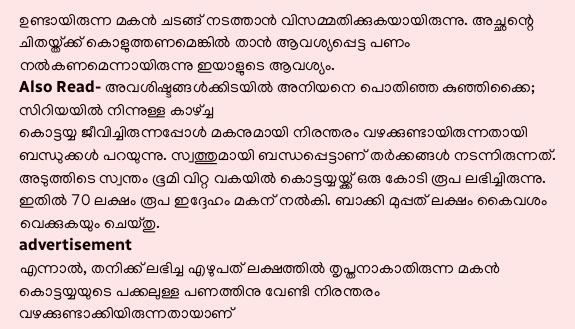ഉണ്ടായിരുന്ന മകൻ ചടങ്ങ് നടത്താൻ വിസമ്മതിക്കുകയായിരുന്നു. അച്ഛന്റെ ചിതയ്ത്ക്ക് കൊളുത്തണമെങ്കിൽ താൻ ആവശ്യപ്പെട്ട പണം നൽകണമെന്നായിരുന്നു ഇയാളുടെ ആവശ്യം.
Also Read- അവശിഷ്ടങ്ങൾക്കിട‌യിൽ അനിയനെ പൊതിഞ്ഞ കുഞ്ഞിക്കൈ; സിറിയയിൽ നിന്നുള്ള കാഴ്ച്ച
കൊട്ടയ്യ ജീവിച്ചിരുന്നപ്പോൾ മകനുമായി നിരന്തരം വഴക്കുണ്ടായിരുന്നതായി ബന്ധുക്കൾ പറയുന്നു. സ്വത്തുമായി ബന്ധപ്പെട്ടാണ് തർക്കങ്ങൾ നടന്നിരുന്നത്. അടുത്തിടെ സ്വന്തം ഭൂമി വിറ്റ വകയിൽ കൊട്ടയ്യയ്ക്ക് ഒരു കോടി രൂപ ലഭിച്ചിരുന്നു. ഇതിൽ 70 ലക്ഷം രൂപ ഇദ്ദേഹം മകന് നൽകി. ബാക്കി മുപ്പത് ലക്ഷം കൈവശം വെക്കുകയും ചെയ്തു.
advertisement
എന്നാൽ, തനിക്ക് ലഭിച്ച എഴുപത് ലക്ഷത്തിൽ തൃപ്തനാകാതിരുന്ന മകൻ കൊട്ടയ്യയുടെ പക്കലുള്ള പണത്തിനു വേണ്ടി നിരന്തരം വഴക്കുണ്ടാക്കിയിരുന്നതായാണ്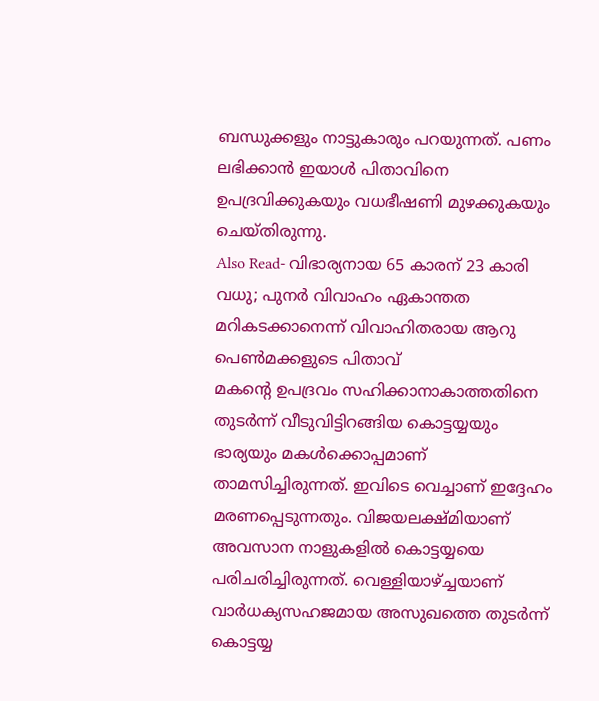ബന്ധുക്കളും നാട്ടുകാരും പറയുന്നത്. പണം ലഭിക്കാൻ ഇയാൾ പിതാവിനെ ഉപദ്രവിക്കുകയും വധഭീഷണി മുഴക്കുകയും ചെയ്തിരുന്നു.
Also Read- വിഭാര്യനായ 65 കാരന് 23 കാരി വധു; പുനർ വിവാഹം ഏകാന്തത മറികടക്കാനെന്ന് വിവാഹിതരായ ആറു പെൺമക്കളുടെ പിതാവ്
മകന്റെ ഉപദ്രവം സഹിക്കാനാകാത്തതിനെ തുടർന്ന് വീടുവിട്ടിറങ്ങിയ കൊ‌ട്ടയ്യയും ഭാര്യയും മകൾക്കൊപ്പമാണ് താമസിച്ചിരുന്നത്. ഇവിടെ വെച്ചാണ് ഇദ്ദേഹം മരണപ്പെടുന്നതും. വിജയലക്ഷ്മിയാണ് അവസാന നാളുകളിൽ കൊട്ടയ്യയെ പരിചരിച്ചിരുന്നത്. വെള്ളിയാഴ്ച്ചയാണ് വാർധക്യസഹജമായ അസുഖത്തെ തുട‌ർന്ന് കൊട്ടയ്യ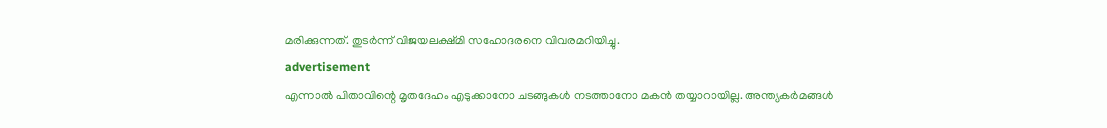മരിക്കുന്നത്. തുടർന്ന് വിജയലക്ഷ്മി സഹോദരനെ വിവരമറിയിച്ചു.
advertisement
എന്നാൽ പിതാവിന്റെ മൃതദേഹം എടുക്കാനോ ചടങ്ങുകൾ നടത്താനോ മകൻ തയ്യാറായില്ല. അന്ത്യകർമങ്ങൾ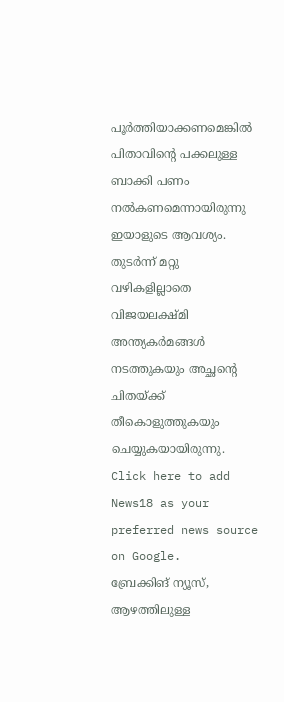പൂർത്തിയാക്കണമെങ്കിൽ പിതാവിന്റെ പക്കലുള്ള ബാക്കി പണം നൽകണമെന്നായിരുന്നു ഇയാളുടെ ആവശ്യം. തുടർന്ന് മറ്റു വഴികളില്ലാതെ വിജയലക്ഷ്മി അന്ത്യകർമങ്ങൾ നടത്തുകയും അച്ഛന്റെ ചിതയ്ക്ക് തീകൊളുത്തുകയും ചെയ്യുകയായിരുന്നു.
Click here to add News18 as your preferred news source on Google.
ബ്രേക്കിങ് ന്യൂസ്, ആഴത്തിലുള്ള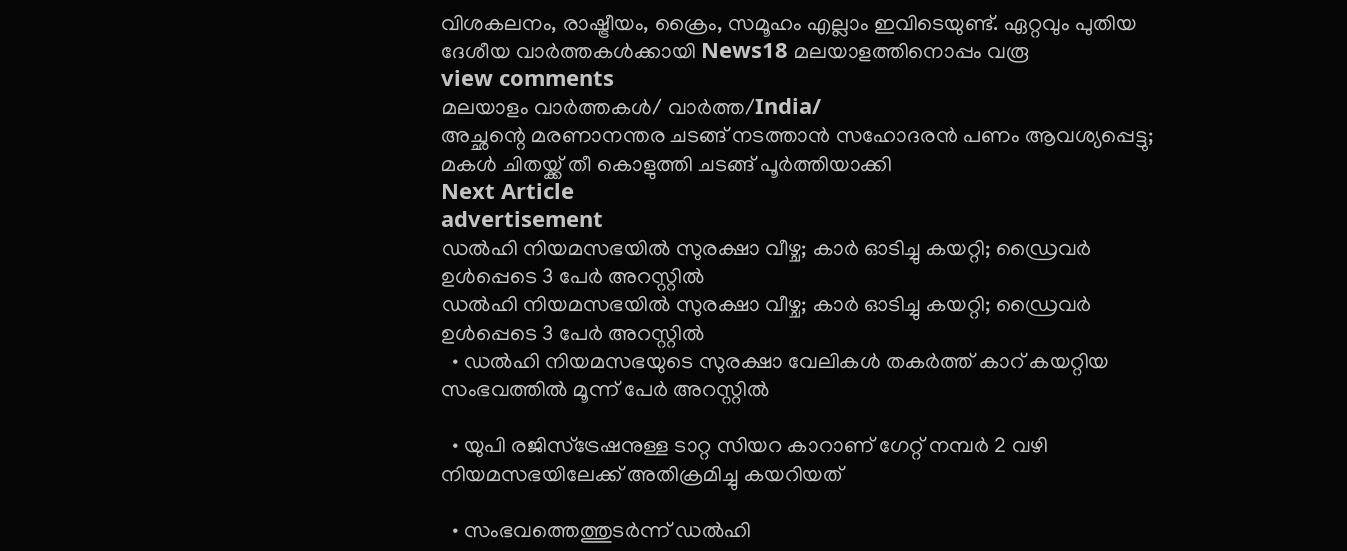വിശകലനം, രാഷ്ട്രീയം, ക്രൈം, സമൂഹം എല്ലാം ഇവിടെയുണ്ട്. ഏറ്റവും പുതിയ ദേശീയ വാർത്തകൾക്കായി News18 മലയാളത്തിനൊപ്പം വരൂ
view comments
മലയാളം വാർത്തകൾ/ വാർത്ത/India/
അച്ഛന്റെ മരണാനന്തര ചടങ്ങ് നടത്താൻ സഹോദരൻ പണം ആവശ്യപ്പെട്ടു; മകൾ ചിതയ്ക്ക് തീ കൊളുത്തി ചടങ്ങ് പൂർത്തിയാക്കി
Next Article
advertisement
ഡൽഹി നിയമസഭയില്‍ സുരക്ഷാ വീഴ്ച; കാർ ഓടിച്ചു കയറ്റി; ഡ്രൈവർ ഉൾപ്പെടെ 3 പേർ അറസ്റ്റിൽ
ഡൽഹി നിയമസഭയില്‍ സുരക്ഷാ വീഴ്ച; കാർ ഓടിച്ചു കയറ്റി; ഡ്രൈവർ ഉൾപ്പെടെ 3 പേർ അറസ്റ്റിൽ
  • ഡൽഹി നിയമസഭയുടെ സുരക്ഷാ വേലികൾ തകർത്ത് കാറ് കയറ്റിയ സംഭവത്തിൽ മൂന്ന് പേർ അറസ്റ്റിൽ

  • യുപി രജിസ്ട്രേഷനുള്ള ടാറ്റ സിയറ കാറാണ് ഗേറ്റ് നമ്പർ 2 വഴി നിയമസഭയിലേക്ക് അതിക്രമിച്ചു കയറിയത്

  • സംഭവത്തെത്തുടർന്ന് ഡൽഹി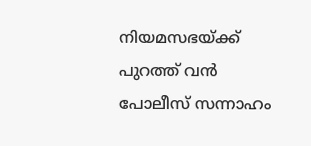നിയമസഭയ്ക്ക് പുറത്ത് വൻ പോലീസ് സന്നാഹം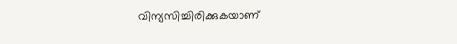വിന്യസിച്ചിരിക്കുകയാണ്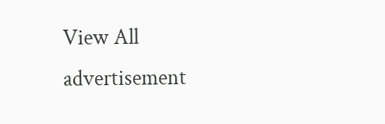View All
advertisement